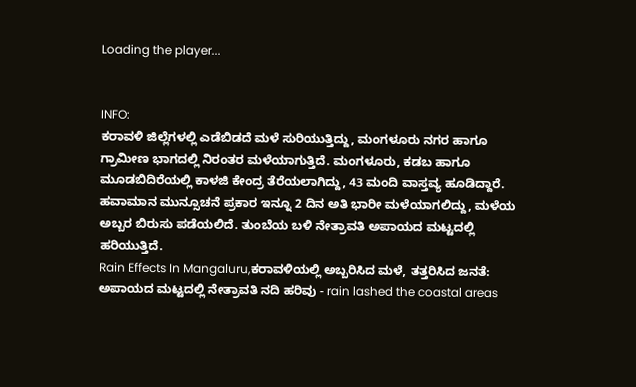Loading the player...


INFO:
ಕರಾವಳಿ ಜಿಲ್ಲೆಗಳಲ್ಲಿ ಎಡೆಬಿಡದೆ ಮಳೆ ಸುರಿಯುತ್ತಿದ್ದು, ಮಂಗಳೂರು ನಗರ ಹಾಗೂ ಗ್ರಾಮೀಣ ಭಾಗದಲ್ಲಿ ನಿರಂತರ ಮಳೆಯಾಗುತ್ತಿದೆ. ಮಂಗಳೂರು, ಕಡಬ ಹಾಗೂ ಮೂಡಬಿದಿರೆಯಲ್ಲಿ ಕಾಳಜಿ ಕೇಂದ್ರ ತೆರೆಯಲಾಗಿದ್ದು, 43 ಮಂದಿ ವಾಸ್ತವ್ಯ ಹೂಡಿದ್ದಾರೆ. ಹವಾಮಾನ ಮುನ್ಸೂಚನೆ ಪ್ರಕಾರ ಇನ್ನೂ 2 ದಿನ ಅತಿ ಭಾರೀ ಮಳೆಯಾಗಲಿದ್ದು, ಮಳೆಯ ಅಬ್ಬರ ಬಿರುಸು ಪಡೆಯಲಿದೆ. ತುಂಬೆಯ ಬಳಿ ನೇತ್ರಾವತಿ ಅಪಾಯದ ಮಟ್ಟದಲ್ಲಿ ಹರಿಯುತ್ತಿದೆ.
Rain Effects In Mangaluru,ಕರಾವಳಿಯಲ್ಲಿ ಅಬ್ಬರಿಸಿದ ಮಳೆ, ತತ್ತರಿಸಿದ ಜನತೆ: ಅಪಾಯದ ಮಟ್ಟದಲ್ಲಿ ನೇತ್ರಾವತಿ ನದಿ ಹರಿವು - rain lashed the coastal areas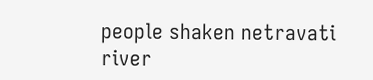people shaken netravati river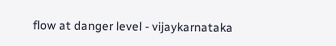flow at danger level - vijaykarnataka